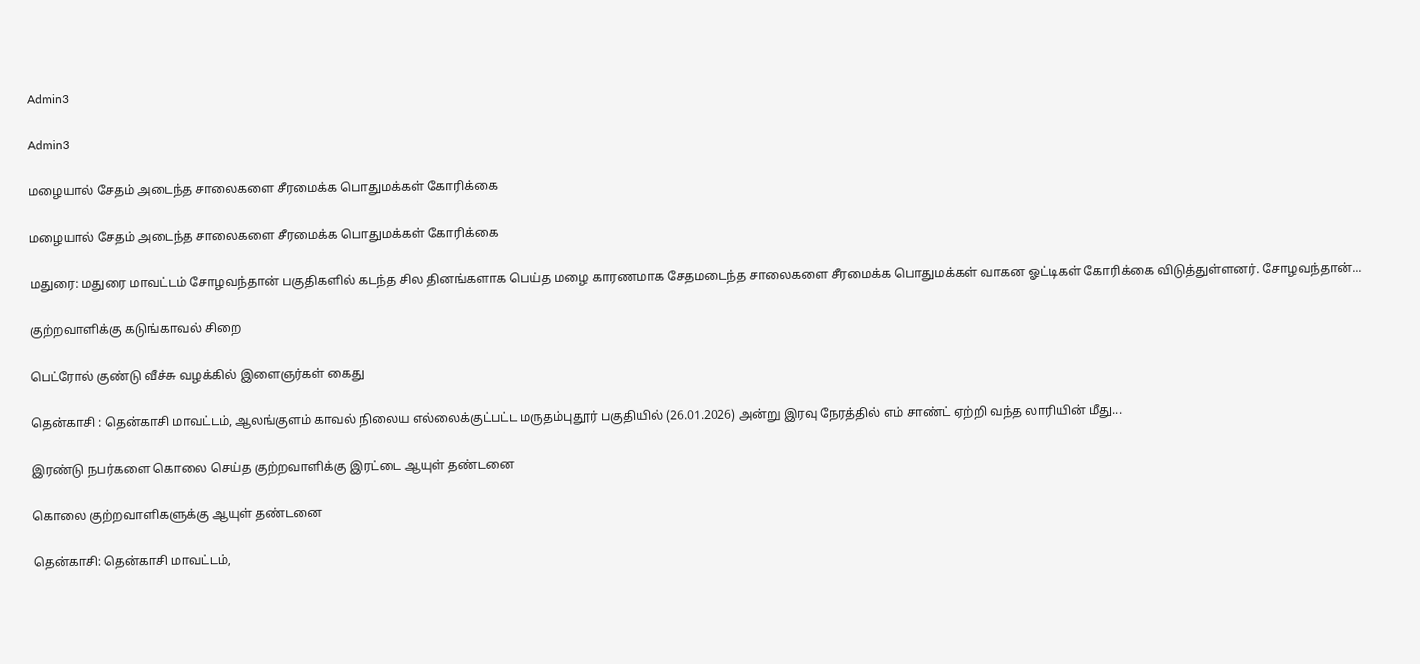Admin3

Admin3

மழையால் சேதம் அடைந்த சாலைகளை சீரமைக்க பொதுமக்கள் கோரிக்கை

மழையால் சேதம் அடைந்த சாலைகளை சீரமைக்க பொதுமக்கள் கோரிக்கை

மதுரை: மதுரை மாவட்டம் சோழவந்தான் பகுதிகளில் கடந்த சில தினங்களாக பெய்த மழை காரணமாக சேதமடைந்த சாலைகளை சீரமைக்க பொதுமக்கள் வாகன ஓட்டிகள் கோரிக்கை விடுத்துள்ளனர். சோழவந்தான்...

குற்றவாளிக்கு கடுங்காவல் சிறை

பெட்ரோல் குண்டு வீச்சு வழக்கில் இளைஞர்கள் கைது

தென்காசி : தென்காசி மாவட்டம், ஆலங்குளம் காவல் நிலைய எல்லைக்குட்பட்ட மருதம்புதூர் பகுதியில் (26.01.2026) அன்று இரவு நேரத்தில் எம் சாண்ட் ஏற்றி வந்த லாரியின் மீது...

இரண்டு நபர்களை கொலை செய்த குற்றவாளிக்கு இரட்டை ஆயுள் தண்டனை

கொலை குற்றவாளிகளுக்கு ஆயுள் தண்டனை

தென்காசி: தென்காசி மாவட்டம்,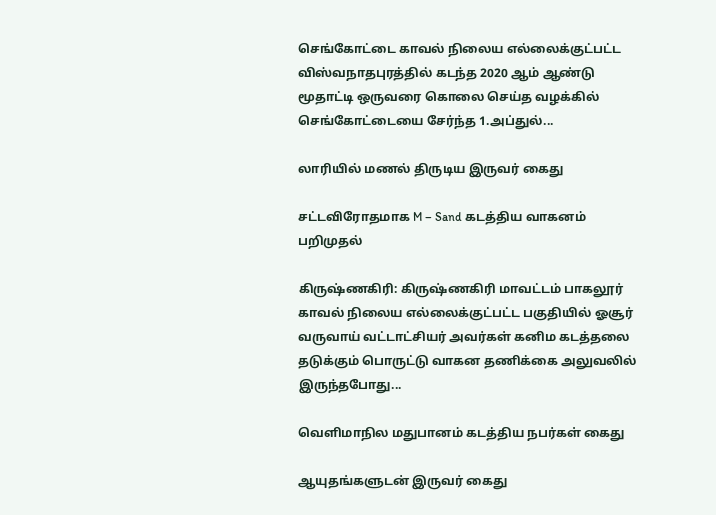செங்கோட்டை காவல் நிலைய எல்லைக்குட்பட்ட விஸ்வநாதபுரத்தில் கடந்த 2020 ஆம் ஆண்டு மூதாட்டி ஒருவரை கொலை செய்த வழக்கில் செங்கோட்டையை சேர்ந்த 1.அப்துல்...

லாரியில் மணல் திருடிய இருவர் கைது

சட்டவிரோதமாக M – Sand கடத்திய வாகனம் பறிமுதல்

கிருஷ்ணகிரி: கிருஷ்ணகிரி மாவட்டம் பாகலூர் காவல் நிலைய எல்லைக்குட்பட்ட பகுதியில் ஓசூர் வருவாய் வட்டாட்சியர் அவர்கள் கனிம கடத்தலை தடுக்கும் பொருட்டு வாகன தணிக்கை அலுவலில் இருந்தபோது...

வெளிமாநில மதுபானம் கடத்திய நபர்கள் கைது

ஆயுதங்களுடன் இருவர் கைது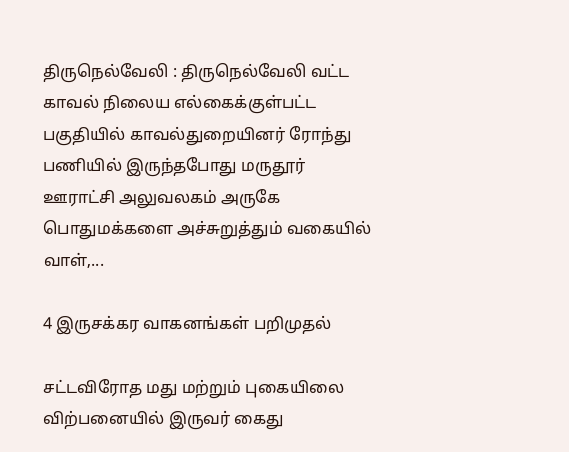திருநெல்வேலி : திருநெல்வேலி வட்ட காவல் நிலைய எல்கைக்குள்பட்ட பகுதியில் காவல்துறையினர் ரோந்து பணியில் இருந்தபோது மருதூர் ஊராட்சி அலுவலகம் அருகே பொதுமக்களை அச்சுறுத்தும் வகையில் வாள்,...

4 இருசக்கர வாகனங்கள் பறிமுதல்

சட்டவிரோத மது மற்றும் புகையிலை விற்பனையில் இருவர் கைது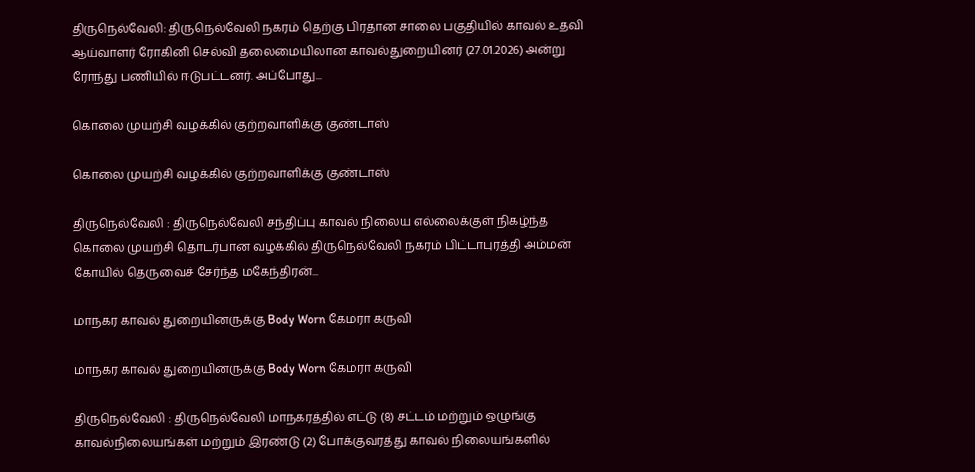திருநெல்வேலி: திருநெல்வேலி நகரம் தெற்கு பிரதான சாலை பகுதியில் காவல் உதவி ஆய்வாளர் ரோகினி செல்வி தலைமையிலான காவல்துறையினர் (27.01.2026) அன்று ரோந்து பணியில் ஈடுபட்டனர். அப்போது...

கொலை முயற்சி வழக்கில் குற்றவாளிக்கு குண்டாஸ்

கொலை முயற்சி வழக்கில் குற்றவாளிக்கு குண்டாஸ்

திருநெல்வேலி : திருநெல்வேலி சந்திப்பு காவல் நிலைய எல்லைக்குள் நிகழ்ந்த கொலை முயற்சி தொடர்பான வழக்கில் திருநெல்வேலி நகரம் பிட்டாபுரத்தி அம்மன் கோயில் தெருவைச் சேர்ந்த மகேந்திரன்...

மாநகர காவல் துறையினருக்கு Body Worn கேமரா கருவி

மாநகர காவல் துறையினருக்கு Body Worn கேமரா கருவி

திருநெல்வேலி : திருநெல்வேலி மாநகரத்தில் எட்டு (8) சட்டம் மற்றும் ஒழுங்கு காவல்நிலையங்கள் மற்றும் இரண்டு (2) போக்குவரத்து காவல் நிலையங்களில்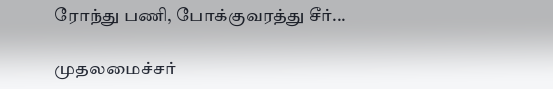ரோந்து பணி, போக்குவரத்து சீர்...

முதலமைச்சர்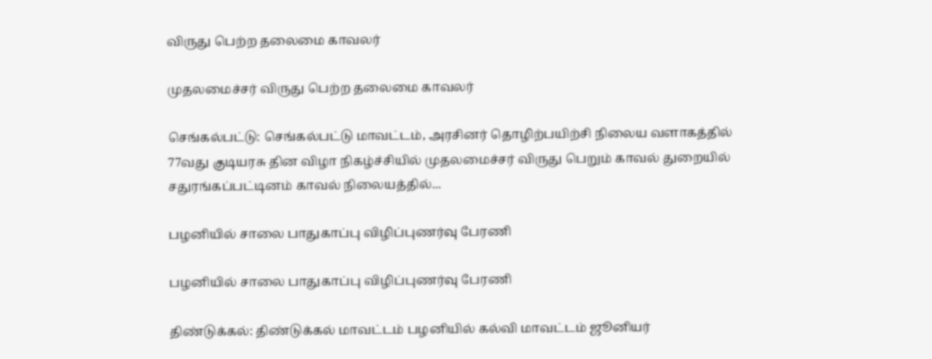விருது பெற்ற தலைமை காவலர்

முதலமைச்சர் விருது பெற்ற தலைமை காவலர்

செங்கல்பட்டு: செங்கல்பட்டு மாவட்டம், அரசினர் தொழிற்பயிற்சி நிலைய வளாகத்தில் 77வது குடியரசு தின விழா நிகழ்ச்சியில் முதலமைச்சர் விருது பெறும் காவல் துறையில் சதுரங்கப்பட்டினம் காவல் நிலையத்தில்...

பழனியில் சாலை பாதுகாப்பு விழிப்புணர்வு பேரணி

பழனியில் சாலை பாதுகாப்பு விழிப்புணர்வு பேரணி

திண்டுக்கல்: திண்டுக்கல் மாவட்டம் பழனியில் கல்வி மாவட்டம் ஜூனியர்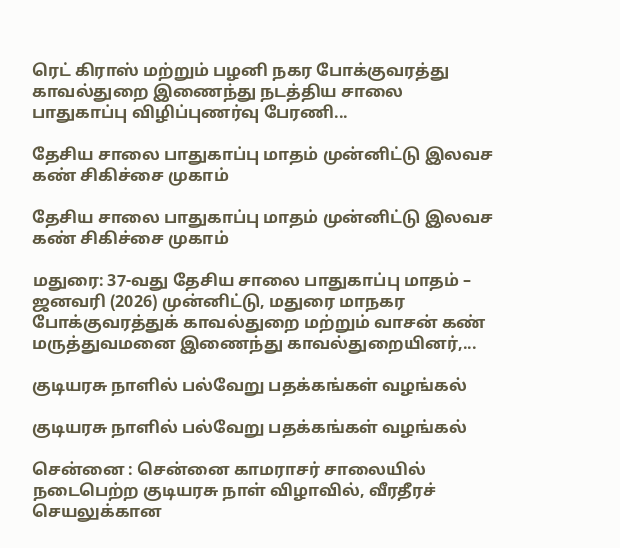ரெட் கிராஸ் மற்றும் பழனி நகர போக்குவரத்து காவல்துறை இணைந்து நடத்திய சாலை பாதுகாப்பு விழிப்புணர்வு பேரணி...

தேசிய சாலை பாதுகாப்பு மாதம் முன்னிட்டு இலவச கண் சிகிச்சை முகாம்

தேசிய சாலை பாதுகாப்பு மாதம் முன்னிட்டு இலவச கண் சிகிச்சை முகாம்

மதுரை: 37-வது தேசிய சாலை பாதுகாப்பு மாதம் – ஜனவரி (2026) முன்னிட்டு, மதுரை மாநகர போக்குவரத்துக் காவல்துறை மற்றும் வாசன் கண் மருத்துவமனை இணைந்து காவல்துறையினர்,...

குடியரசு நாளில் பல்வேறு பதக்கங்கள் வழங்கல்

குடியரசு நாளில் பல்வேறு பதக்கங்கள் வழங்கல்

சென்னை : சென்னை காமராசர் சாலையில் நடைபெற்ற குடியரசு நாள் விழாவில், வீரதீரச் செயலுக்கான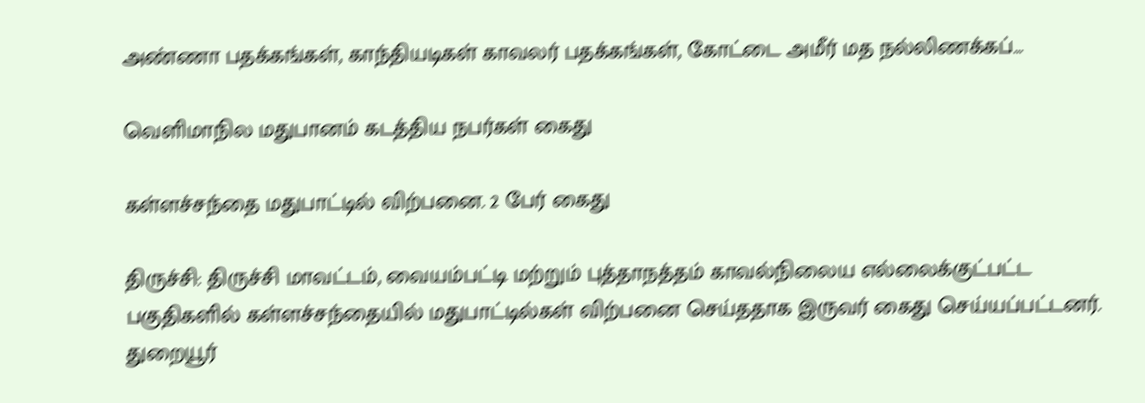அண்ணா பதக்கங்கள், காந்தியடிகள் காவலர் பதக்கங்கள், கோட்டை அமீர் மத நல்லிணக்கப்...

வெளிமாநில மதுபானம் கடத்திய நபர்கள் கைது

கள்ளச்சந்தை மதுபாட்டில் விற்பனை. 2 பேர் கைது

திருச்சி: திருச்சி மாவட்டம், வையம்பட்டி மற்றும் புத்தாநத்தம் காவல்நிலைய எல்லைக்குட்பட்ட பகுதிகளில் கள்ளச்சந்தையில் மதுபாட்டில்கள் விற்பனை செய்ததாக இருவர் கைது செய்யப்பட்டனர். துறையூர்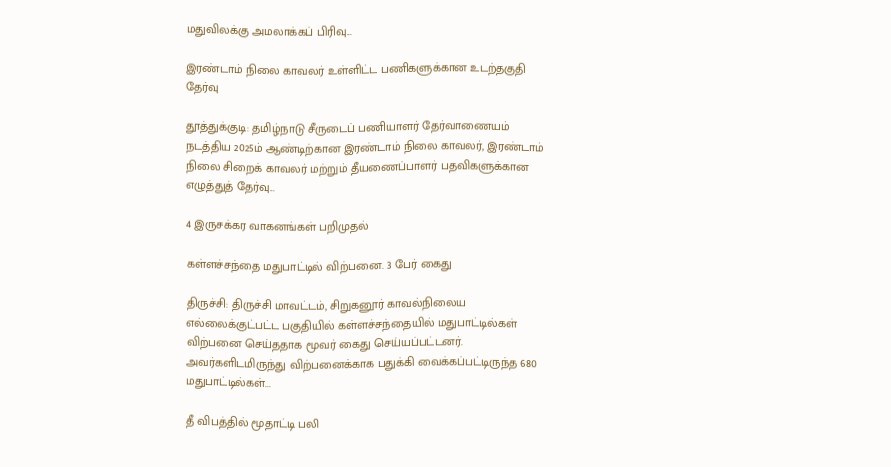மதுவிலக்கு அமலாக்கப் பிரிவு...

இரண்டாம் நிலை காவலர் உள்ளிட்ட பணிகளுக்கான உடற்தகுதி தேர்வு

தூத்துக்குடி: தமிழ்நாடு சீருடைப் பணியாளர் தேர்வாணையம் நடத்திய 2025ம் ஆண்டிற்கான இரண்டாம் நிலை காவலர், இரண்டாம் நிலை சிறைக் காவலர் மற்றும் தீயணைப்பாளர் பதவிகளுக்கான எழுத்துத் தேர்வு...

4 இருசக்கர வாகனங்கள் பறிமுதல்

கள்ளச்சந்தை மதுபாட்டில் விற்பனை. 3 பேர் கைது

திருச்சி: திருச்சி மாவட்டம், சிறுகனூர் காவல்நிலைய எல்லைக்குட்பட்ட பகுதியில் கள்ளச்சந்தையில் மதுபாட்டில்கள் விற்பனை செய்ததாக மூவர் கைது செய்யப்பட்டனர். அவர்களிடமிருந்து விற்பனைக்காக பதுக்கி வைக்கப்பட்டிருந்த 680 மதுபாட்டில்கள்...

தீ விபத்தில் மூதாட்டி பலி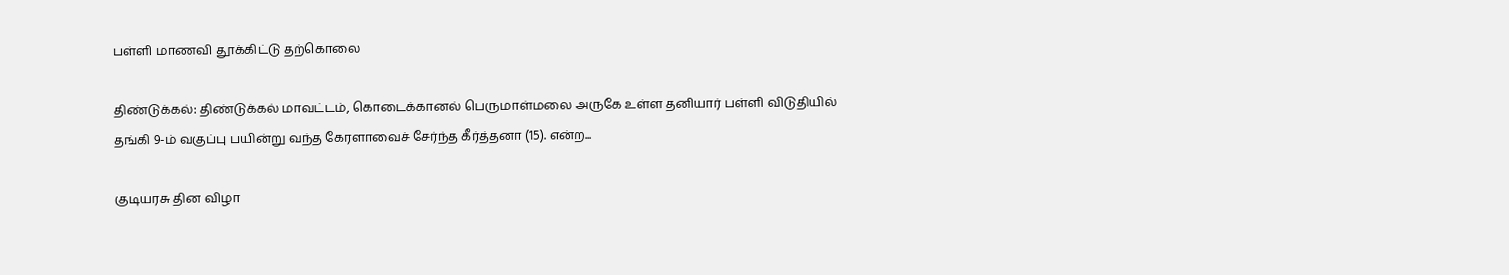பள்ளி மாணவி தூக்கிட்டு தற்கொலை

திண்டுக்கல்: திண்டுக்கல் மாவட்டம், கொடைக்கானல் பெருமாள்மலை அருகே உள்ள தனியார் பள்ளி விடுதியில் தங்கி 9-ம் வகுப்பு பயின்று வந்த கேரளாவைச் சேர்ந்த கீர்த்தனா (15). என்ற...

குடியரசு தின விழா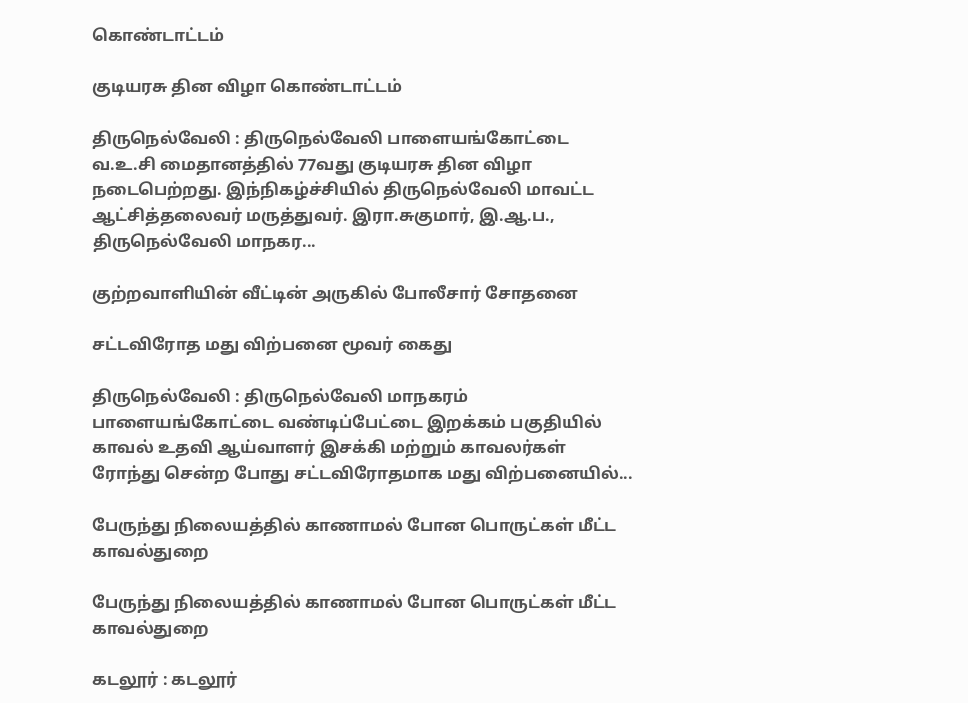கொண்டாட்டம்

குடியரசு தின விழா கொண்டாட்டம்

திருநெல்வேலி : திருநெல்வேலி பாளையங்கோட்டை வ.உ.சி மைதானத்தில் 77வது குடியரசு தின விழா நடைபெற்றது. இந்நிகழ்ச்சியில் திருநெல்வேலி மாவட்ட ஆட்சித்தலைவர் மருத்துவர். இரா.சுகுமார், இ.ஆ.ப., திருநெல்வேலி மாநகர...

குற்றவாளியின் வீட்டின் அருகில் போலீசார் சோதனை

சட்டவிரோத மது விற்பனை மூவர் கைது

திருநெல்வேலி : திருநெல்வேலி மாநகரம் பாளையங்கோட்டை வண்டிப்பேட்டை இறக்கம் பகுதியில் காவல் உதவி ஆய்வாளர் இசக்கி மற்றும் காவலர்கள் ரோந்து சென்ற போது சட்டவிரோதமாக மது விற்பனையில்...

பேருந்து நிலையத்தில் காணாமல் போன பொருட்கள் மீட்ட காவல்துறை

பேருந்து நிலையத்தில் காணாமல் போன பொருட்கள் மீட்ட காவல்துறை

கடலூர் : கடலூர்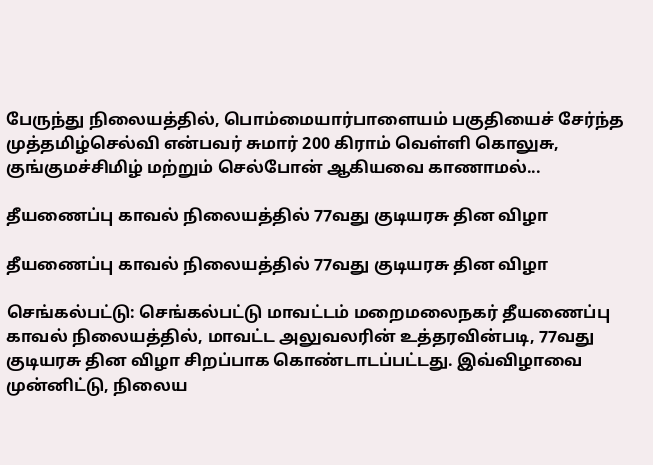பேருந்து நிலையத்தில், பொம்மையார்பாளையம் பகுதியைச் சேர்ந்த முத்தமிழ்செல்வி என்பவர் சுமார் 200 கிராம் வெள்ளி கொலுசு, குங்குமச்சிமிழ் மற்றும் செல்போன் ஆகியவை காணாமல்...

தீயணைப்பு காவல் நிலையத்தில் 77வது குடியரசு தின விழா

தீயணைப்பு காவல் நிலையத்தில் 77வது குடியரசு தின விழா

செங்கல்பட்டு: செங்கல்பட்டு மாவட்டம் மறைமலைநகர் தீயணைப்பு காவல் நிலையத்தில், மாவட்ட அலுவலரின் உத்தரவின்படி, 77வது குடியரசு தின விழா சிறப்பாக கொண்டாடப்பட்டது. இவ்விழாவை முன்னிட்டு, நிலைய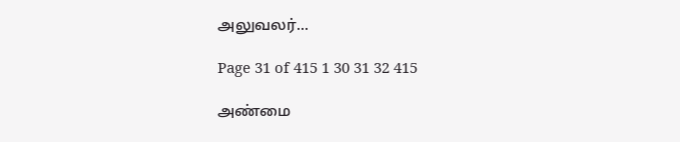அலுவலர்...

Page 31 of 415 1 30 31 32 415

அண்மை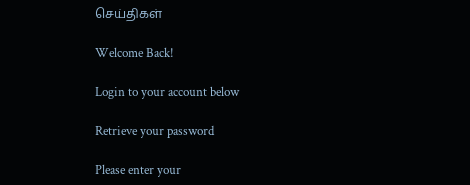செய்திகள்

Welcome Back!

Login to your account below

Retrieve your password

Please enter your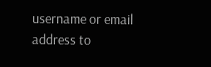username or email address to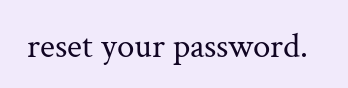reset your password.